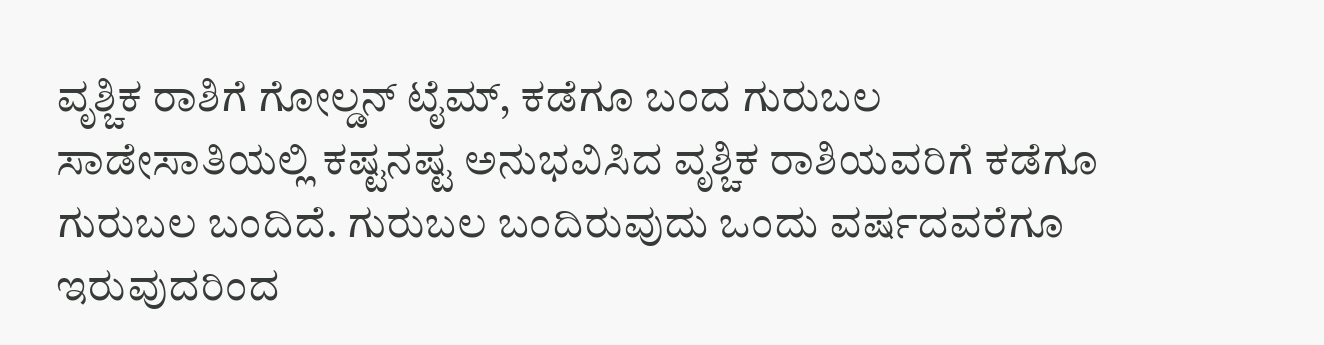ವೃಶ್ಚಿಕ ರಾಶಿಗೆ ಗೋಲ್ಡನ್ ಟೈಮ್, ಕಡೆಗೂ ಬಂದ ಗುರುಬಲ
ಸಾಡೇಸಾತಿಯಲ್ಲಿ ಕಷ್ಟನಷ್ಟ ಅನುಭವಿಸಿದ ವೃಶ್ಚಿಕ ರಾಶಿಯವರಿಗೆ ಕಡೆಗೂ ಗುರುಬಲ ಬಂದಿದೆ. ಗುರುಬಲ ಬಂದಿರುವುದು ಒಂದು ವರ್ಷದವರೆಗೂ ಇರುವುದರಿಂದ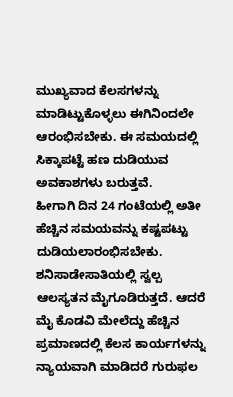ಮುಖ್ಯವಾದ ಕೆಲಸಗಳನ್ನು ಮಾಡಿಟ್ಟುಕೊಳ್ಳಲು ಈಗಿನಿಂದಲೇ ಆರಂಭಿಸಬೇಕು. ಈ ಸಮಯದಲ್ಲಿ ಸಿಕ್ಕಾಪಟ್ಟೆ ಹಣ ದುಡಿಯುವ ಅವಕಾಶಗಳು ಬರುತ್ತವೆ.
ಹೀಗಾಗಿ ದಿನ 24 ಗಂಟೆಯಲ್ಲಿ ಅತೀ ಹೆಚ್ಚಿನ ಸಮಯವನ್ನು ಕಷ್ಟಪಟ್ಟು ದುಡಿಯಲಾರಂಭಿಸಬೇಕು. ಶನಿಸಾಡೇಸಾತಿಯಲ್ಲಿ ಸ್ವಲ್ಪ ಆಲಸ್ಯತನ ಮೈಗೂಡಿರುತ್ತದೆ. ಆದರೆ ಮೈ ಕೊಡವಿ ಮೇಲೆದ್ದು ಹೆಚ್ಚಿನ ಪ್ರಮಾಣದಲ್ಲಿ ಕೆಲಸ ಕಾರ್ಯಗಳನ್ನು ನ್ಯಾಯವಾಗಿ ಮಾಡಿದರೆ ಗುರುಫಲ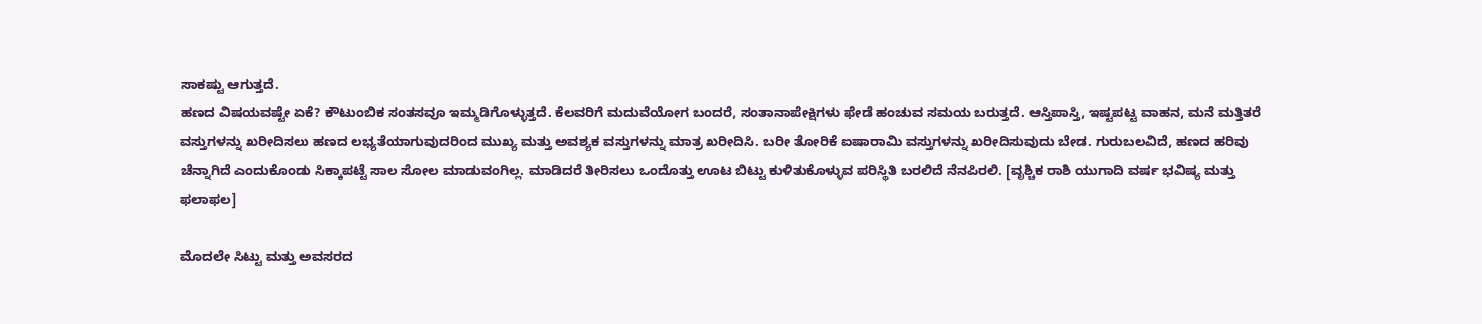ಸಾಕಷ್ಟು ಆಗುತ್ತದೆ.
ಹಣದ ವಿಷಯವಷ್ಟೇ ಏಕೆ? ಕೌಟುಂಬಿಕ ಸಂತಸವೂ ಇಮ್ಮಡಿಗೊಳ್ಳುತ್ತದೆ. ಕೆಲವರಿಗೆ ಮದುವೆಯೋಗ ಬಂದರೆ, ಸಂತಾನಾಪೇಕ್ಷಿಗಳು ಫೇಡೆ ಹಂಚುವ ಸಮಯ ಬರುತ್ತದೆ. ಆಸ್ತಿಪಾಸ್ತಿ, ಇಷ್ಟಪಟ್ಟ ವಾಹನ, ಮನೆ ಮತ್ತಿತರೆ ವಸ್ತುಗಳನ್ನು ಖರೀದಿಸಲು ಹಣದ ಲಭ್ಯತೆಯಾಗುವುದರಿಂದ ಮುಖ್ಯ ಮತ್ತು ಅವಶ್ಯಕ ವಸ್ತುಗಳನ್ನು ಮಾತ್ರ ಖರೀದಿಸಿ. ಬರೀ ತೋರಿಕೆ ಐಷಾರಾಮಿ ವಸ್ತುಗಳನ್ನು ಖರೀದಿಸುವುದು ಬೇಡ. ಗುರುಬಲವಿದೆ, ಹಣದ ಹರಿವು ಚೆನ್ನಾಗಿದೆ ಎಂದುಕೊಂಡು ಸಿಕ್ಕಾಪಟ್ಟೆ ಸಾಲ ಸೋಲ ಮಾಡುವಂಗಿಲ್ಲ. ಮಾಡಿದರೆ ತೀರಿಸಲು ಒಂದೊತ್ತು ಊಟ ಬಿಟ್ಟು ಕುಳಿತುಕೊಳ್ಳುವ ಪರಿಸ್ಥಿತಿ ಬರಲಿದೆ ನೆನಪಿರಲಿ. [ವೃಶ್ಚಿಕ ರಾಶಿ ಯುಗಾದಿ ವರ್ಷ ಭವಿಷ್ಯ ಮತ್ತು ಫಲಾಫಲ]

ಮೊದಲೇ ಸಿಟ್ಟು ಮತ್ತು ಅವಸರದ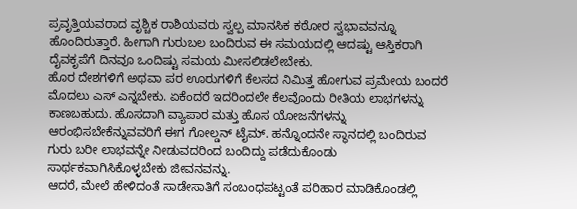ಪ್ರವೃತ್ತಿಯವರಾದ ವೃಶ್ಚಿಕ ರಾಶಿಯವರು ಸ್ವಲ್ಪ ಮಾನಸಿಕ ಕಠೋರ ಸ್ವಭಾವವನ್ನೂ ಹೊಂದಿರುತ್ತಾರೆ. ಹೀಗಾಗಿ ಗುರುಬಲ ಬಂದಿರುವ ಈ ಸಮಯದಲ್ಲಿ ಆದಷ್ಟು ಆಸ್ತಿಕರಾಗಿ ದೈವಕೃಪೆಗೆ ದಿನವೂ ಒಂದಿಷ್ಟು ಸಮಯ ಮೀಸಲಿಡಲೇಬೇಕು.
ಹೊರ ದೇಶಗಳಿಗೆ ಅಥವಾ ಪರ ಊರುಗಳಿಗೆ ಕೆಲಸದ ನಿಮಿತ್ತ ಹೋಗುವ ಪ್ರಮೇಯ ಬಂದರೆ ಮೊದಲು ಎಸ್ ಎನ್ನಬೇಕು. ಏಕೆಂದರೆ ಇದರಿಂದಲೇ ಕೆಲವೊಂದು ರೀತಿಯ ಲಾಭಗಳನ್ನು ಕಾಣಬಹುದು. ಹೊಸದಾಗಿ ವ್ಯಾಪಾರ ಮತ್ತು ಹೊಸ ಯೋಜನೆಗಳನ್ನು ಆರಂಭಿಸಬೇಕೆನ್ನುವವರಿಗೆ ಈಗ ಗೋಲ್ಡನ್ ಟೈಮ್. ಹನ್ನೊಂದನೇ ಸ್ಥಾನದಲ್ಲಿ ಬಂದಿರುವ ಗುರು ಬರೀ ಲಾಭವನ್ನೇ ನೀಡುವದರಿಂದ ಬಂದಿದ್ದು ಪಡೆದುಕೊಂಡು ಸಾರ್ಥಕವಾಗಿಸಿಕೊಳ್ಳಬೇಕು ಜೀವನವನ್ನು.
ಆದರೆ, ಮೇಲೆ ಹೇಳಿದಂತೆ ಸಾಡೇಸಾತಿಗೆ ಸಂಬಂಧಪಟ್ಟಂತೆ ಪರಿಹಾರ ಮಾಡಿಕೊಂಡಲ್ಲಿ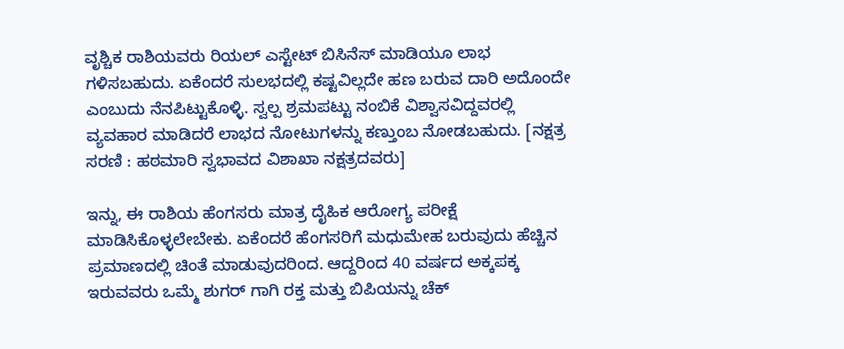ವೃಶ್ಚಿಕ ರಾಶಿಯವರು ರಿಯಲ್ ಎಸ್ಟೇಟ್ ಬಿಸಿನೆಸ್ ಮಾಡಿಯೂ ಲಾಭ ಗಳಿಸಬಹುದು. ಏಕೆಂದರೆ ಸುಲಭದಲ್ಲಿ ಕಷ್ಟವಿಲ್ಲದೇ ಹಣ ಬರುವ ದಾರಿ ಅದೊಂದೇ ಎಂಬುದು ನೆನಪಿಟ್ಟುಕೊಳ್ಳಿ. ಸ್ವಲ್ಪ ಶ್ರಮಪಟ್ಟು ನಂಬಿಕೆ ವಿಶ್ವಾಸವಿದ್ದವರಲ್ಲಿ ವ್ಯವಹಾರ ಮಾಡಿದರೆ ಲಾಭದ ನೋಟುಗಳನ್ನು ಕಣ್ತುಂಬ ನೋಡಬಹುದು. [ನಕ್ಷತ್ರ ಸರಣಿ : ಹಠಮಾರಿ ಸ್ವಭಾವದ ವಿಶಾಖಾ ನಕ್ಷತ್ರದವರು]

ಇನ್ನು, ಈ ರಾಶಿಯ ಹೆಂಗಸರು ಮಾತ್ರ ದೈಹಿಕ ಆರೋಗ್ಯ ಪರೀಕ್ಷೆ ಮಾಡಿಸಿಕೊಳ್ಳಲೇಬೇಕು. ಏಕೆಂದರೆ ಹೆಂಗಸರಿಗೆ ಮಧುಮೇಹ ಬರುವುದು ಹೆಚ್ಚಿನ ಪ್ರಮಾಣದಲ್ಲಿ ಚಿಂತೆ ಮಾಡುವುದರಿಂದ. ಆದ್ದರಿಂದ 40 ವರ್ಷದ ಅಕ್ಕಪಕ್ಕ ಇರುವವರು ಒಮ್ಮೆ ಶುಗರ್ ಗಾಗಿ ರಕ್ತ ಮತ್ತು ಬಿಪಿಯನ್ನು ಚೆಕ್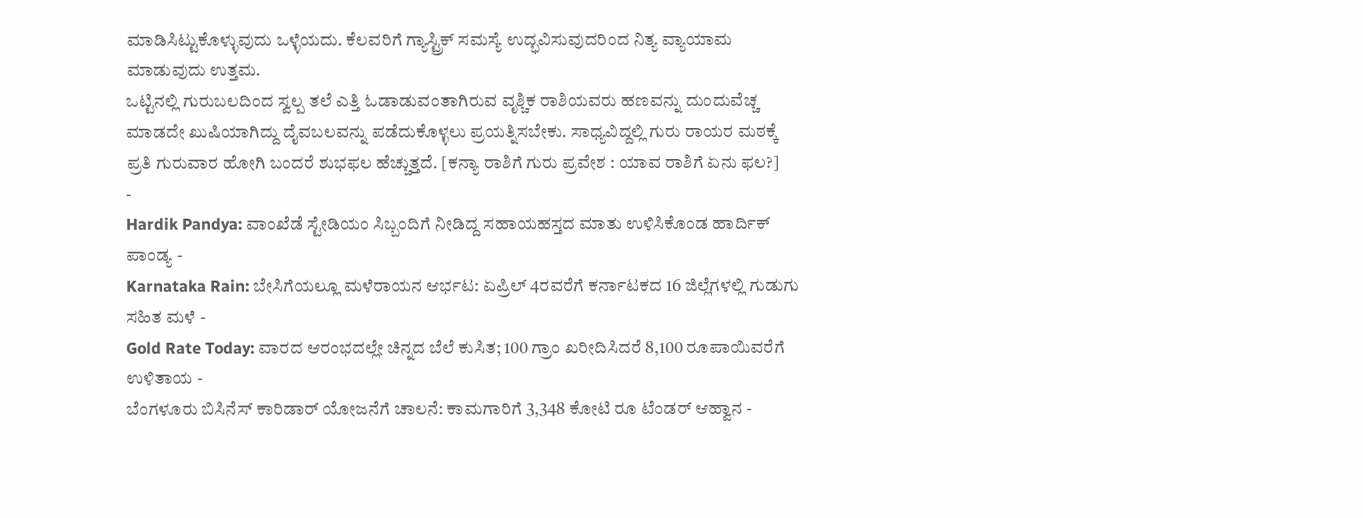ಮಾಡಿಸಿಟ್ಟುಕೊಳ್ಳುವುದು ಒಳ್ಳೆಯದು. ಕೆಲವರಿಗೆ ಗ್ಯಾಸ್ಟ್ರಿಕ್ ಸಮಸ್ಯೆ ಉದ್ಭವಿಸುವುದರಿಂದ ನಿತ್ಯ ವ್ಯಾಯಾಮ ಮಾಡುವುದು ಉತ್ತಮ.
ಒಟ್ಟಿನಲ್ಲಿ ಗುರುಬಲದಿಂದ ಸ್ವಲ್ಪ ತಲೆ ಎತ್ತಿ ಓಡಾಡುವಂತಾಗಿರುವ ವೃಶ್ಚಿಕ ರಾಶಿಯವರು ಹಣವನ್ನು ದುಂದುವೆಚ್ಚ ಮಾಡದೇ ಖುಷಿಯಾಗಿದ್ದು ದೈವಬಲವನ್ನು ಪಡೆದುಕೊಳ್ಳಲು ಪ್ರಯತ್ನಿಸಬೇಕು. ಸಾಧ್ಯವಿದ್ದಲ್ಲಿ ಗುರು ರಾಯರ ಮಠಕ್ಕೆ ಪ್ರತಿ ಗುರುವಾರ ಹೋಗಿ ಬಂದರೆ ಶುಭಫಲ ಹೆಚ್ಚುತ್ತದೆ. [ಕನ್ಯಾ ರಾಶಿಗೆ ಗುರು ಪ್ರವೇಶ : ಯಾವ ರಾಶಿಗೆ ಏನು ಫಲ?]
-
Hardik Pandya: ವಾಂಖೆಡೆ ಸ್ಟೇಡಿಯಂ ಸಿಬ್ಬಂದಿಗೆ ನೀಡಿದ್ದ ಸಹಾಯಹಸ್ತದ ಮಾತು ಉಳಿಸಿಕೊಂಡ ಹಾರ್ದಿಕ್ ಪಾಂಡ್ಯ -
Karnataka Rain: ಬೇಸಿಗೆಯಲ್ಲೂ ಮಳೆರಾಯನ ಆರ್ಭಟ: ಏಪ್ರಿಲ್ 4ರವರೆಗೆ ಕರ್ನಾಟಕದ 16 ಜಿಲ್ಲೆಗಳಲ್ಲಿ ಗುಡುಗು ಸಹಿತ ಮಳೆ -
Gold Rate Today: ವಾರದ ಆರಂಭದಲ್ಲೇ ಚಿನ್ನದ ಬೆಲೆ ಕುಸಿತ; 100 ಗ್ರಾಂ ಖರೀದಿಸಿದರೆ 8,100 ರೂಪಾಯಿವರೆಗೆ ಉಳಿತಾಯ -
ಬೆಂಗಳೂರು ಬಿಸಿನೆಸ್ ಕಾರಿಡಾರ್ ಯೋಜನೆಗೆ ಚಾಲನೆ: ಕಾಮಗಾರಿಗೆ 3,348 ಕೋಟಿ ರೂ ಟೆಂಡರ್ ಆಹ್ವಾನ -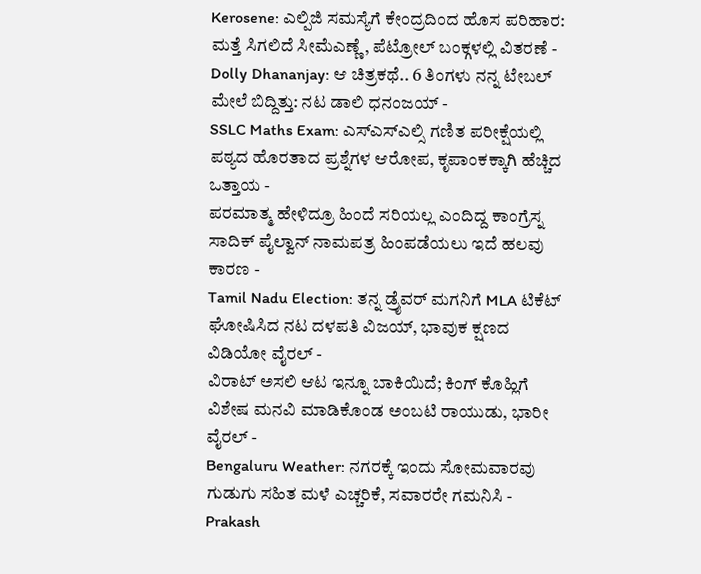Kerosene: ಎಲ್ಪಿಜಿ ಸಮಸ್ಯೆಗೆ ಕೇಂದ್ರದಿಂದ ಹೊಸ ಪರಿಹಾರ: ಮತ್ತೆ ಸಿಗಲಿದೆ ಸೀಮೆಎಣ್ಣೆ, ಪೆಟ್ರೋಲ್ ಬಂಕ್ಗಳಲ್ಲಿ ವಿತರಣೆ -
Dolly Dhananjay: ಆ ಚಿತ್ರಕಥೆ.. 6 ತಿಂಗಳು ನನ್ನ ಟೇಬಲ್ ಮೇಲೆ ಬಿದ್ದಿತ್ತು: ನಟ ಡಾಲಿ ಧನಂಜಯ್ -
SSLC Maths Exam: ಎಸ್ಎಸ್ಎಲ್ಸಿ ಗಣಿತ ಪರೀಕ್ಷೆಯಲ್ಲಿ ಪಠ್ಯದ ಹೊರತಾದ ಪ್ರಶ್ನೆಗಳ ಆರೋಪ, ಕೃಪಾಂಕಕ್ಕಾಗಿ ಹೆಚ್ಚಿದ ಒತ್ತಾಯ -
ಪರಮಾತ್ಮ ಹೇಳಿದ್ರೂ ಹಿಂದೆ ಸರಿಯಲ್ಲ ಎಂದಿದ್ದ ಕಾಂಗ್ರೆಸ್ನ ಸಾದಿಕ್ ಪೈಲ್ವಾನ್ ನಾಮಪತ್ರ ಹಿಂಪಡೆಯಲು ಇದೆ ಹಲವು ಕಾರಣ -
Tamil Nadu Election: ತನ್ನ ಡ್ರೈವರ್ ಮಗನಿಗೆ MLA ಟಿಕೆಟ್ ಘೋಷಿಸಿದ ನಟ ದಳಪತಿ ವಿಜಯ್, ಭಾವುಕ ಕ್ಷಣದ ವಿಡಿಯೋ ವೈರಲ್ -
ವಿರಾಟ್ ಅಸಲಿ ಆಟ ಇನ್ನೂ ಬಾಕಿಯಿದೆ; ಕಿಂಗ್ ಕೊಹ್ಲಿಗೆ ವಿಶೇಷ ಮನವಿ ಮಾಡಿಕೊಂಡ ಅಂಬಟಿ ರಾಯುಡು, ಭಾರೀ ವೈರಲ್ -
Bengaluru Weather: ನಗರಕ್ಕೆ ಇಂದು ಸೋಮವಾರವು ಗುಡುಗು ಸಹಿತ ಮಳೆ ಎಚ್ಚರಿಕೆ, ಸವಾರರೇ ಗಮನಿಸಿ -
Prakash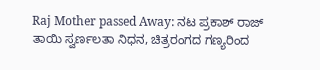Raj Mother passed Away: ನಟ ಪ್ರಕಾಶ್ ರಾಜ್ ತಾಯಿ ಸ್ವರ್ಣಲತಾ ನಿಧನ, ಚಿತ್ರರಂಗದ ಗಣ್ಯರಿಂದ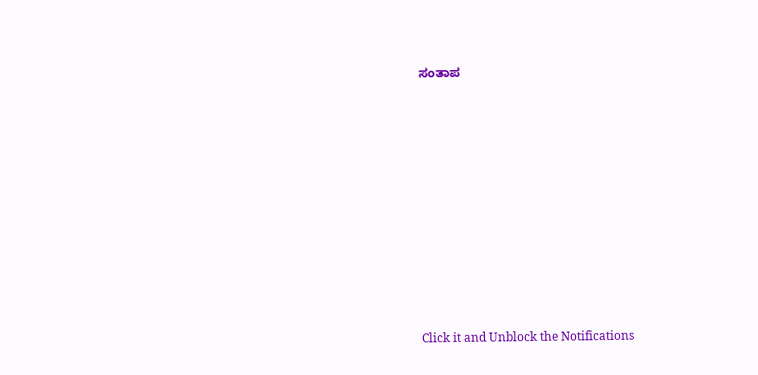ಸಂತಾಪ












Click it and Unblock the Notifications